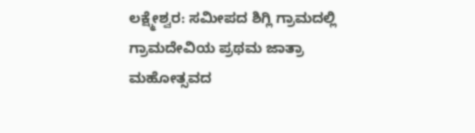ಲಕ್ಷ್ಮೇಶ್ವರ: ಸಮೀಪದ ಶಿಗ್ಲಿ ಗ್ರಾಮದಲ್ಲಿ ಗ್ರಾಮದೇವಿಯ ಪ್ರಥಮ ಜಾತ್ರಾ ಮಹೋತ್ಸವದ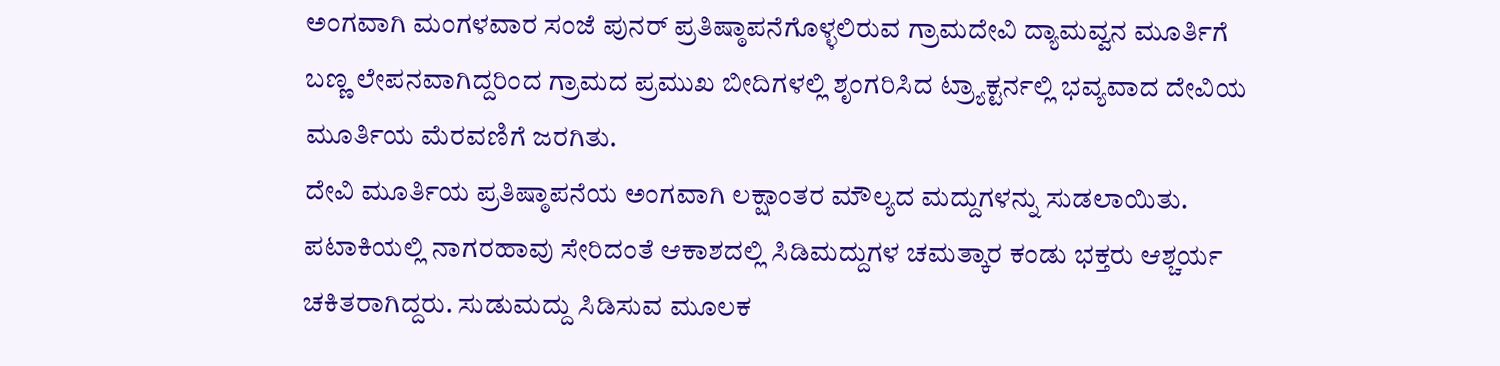ಅಂಗವಾಗಿ ಮಂಗಳವಾರ ಸಂಜೆ ಪುನರ್ ಪ್ರತಿಷ್ಠಾಪನೆಗೊಳ್ಳಲಿರುವ ಗ್ರಾಮದೇವಿ ದ್ಯಾಮವ್ವನ ಮೂರ್ತಿಗೆ ಬಣ್ಣ ಲೇಪನವಾಗಿದ್ದರಿಂದ ಗ್ರಾಮದ ಪ್ರಮುಖ ಬೀದಿಗಳಲ್ಲಿ ಶೃಂಗರಿಸಿದ ಟ್ರ್ಯಾಕ್ಟರ್ನಲ್ಲಿ ಭವ್ಯವಾದ ದೇವಿಯ ಮೂರ್ತಿಯ ಮೆರವಣಿಗೆ ಜರಗಿತು.
ದೇವಿ ಮೂರ್ತಿಯ ಪ್ರತಿಷ್ಠಾಪನೆಯ ಅಂಗವಾಗಿ ಲಕ್ಷಾಂತರ ಮೌಲ್ಯದ ಮದ್ದುಗಳನ್ನು ಸುಡಲಾಯಿತು. ಪಟಾಕಿಯಲ್ಲಿ ನಾಗರಹಾವು ಸೇರಿದಂತೆ ಆಕಾಶದಲ್ಲಿ ಸಿಡಿಮದ್ದುಗಳ ಚಮತ್ಕಾರ ಕಂಡು ಭಕ್ತರು ಆಶ್ಚರ್ಯ ಚಕಿತರಾಗಿದ್ದರು. ಸುಡುಮದ್ದು ಸಿಡಿಸುವ ಮೂಲಕ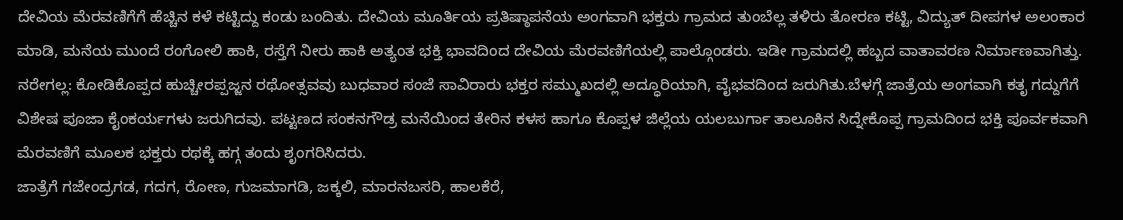ದೇವಿಯ ಮೆರವಣಿಗೆಗೆ ಹೆಚ್ಚಿನ ಕಳೆ ಕಟ್ಟಿದ್ದು ಕಂಡು ಬಂದಿತು. ದೇವಿಯ ಮೂರ್ತಿಯ ಪ್ರತಿಷ್ಠಾಪನೆಯ ಅಂಗವಾಗಿ ಭಕ್ತರು ಗ್ರಾಮದ ತುಂಬೆಲ್ಲ ತಳಿರು ತೋರಣ ಕಟ್ಟಿ, ವಿದ್ಯುತ್ ದೀಪಗಳ ಅಲಂಕಾರ ಮಾಡಿ, ಮನೆಯ ಮುಂದೆ ರಂಗೋಲಿ ಹಾಕಿ, ರಸ್ತೆಗೆ ನೀರು ಹಾಕಿ ಅತ್ಯಂತ ಭಕ್ತಿ ಭಾವದಿಂದ ದೇವಿಯ ಮೆರವಣಿಗೆಯಲ್ಲಿ ಪಾಲ್ಗೊಂಡರು. ಇಡೀ ಗ್ರಾಮದಲ್ಲಿ ಹಬ್ಬದ ವಾತಾವರಣ ನಿರ್ಮಾಣವಾಗಿತ್ತು.
ನರೇಗಲ್ಲ: ಕೋಡಿಕೊಪ್ಪದ ಹುಚ್ಚೀರಪ್ಪಜ್ಜನ ರಥೋತ್ಸವವು ಬುಧವಾರ ಸಂಜೆ ಸಾವಿರಾರು ಭಕ್ತರ ಸಮ್ಮುಖದಲ್ಲಿ ಅದ್ಧೂರಿಯಾಗಿ, ವೈಭವದಿಂದ ಜರುಗಿತು.ಬೆಳಗ್ಗೆ ಜಾತ್ರೆಯ ಅಂಗವಾಗಿ ಕತೃ ಗದ್ದುಗೆಗೆ ವಿಶೇಷ ಪೂಜಾ ಕೈಂಕರ್ಯಗಳು ಜರುಗಿದವು. ಪಟ್ಟಣದ ಸಂಕನಗೌಡ್ರ ಮನೆಯಿಂದ ತೇರಿನ ಕಳಸ ಹಾಗೂ ಕೊಪ್ಪಳ ಜಿಲ್ಲೆಯ ಯಲಬುರ್ಗಾ ತಾಲೂಕಿನ ಸಿದ್ನೇಕೊಪ್ಪ ಗ್ರಾಮದಿಂದ ಭಕ್ತಿ ಪೂರ್ವಕವಾಗಿ ಮೆರವಣಿಗೆ ಮೂಲಕ ಭಕ್ತರು ರಥಕ್ಕೆ ಹಗ್ಗ ತಂದು ಶೃಂಗರಿಸಿದರು.
ಜಾತ್ರೆಗೆ ಗಜೇಂದ್ರಗಡ, ಗದಗ, ರೋಣ, ಗುಜಮಾಗಡಿ, ಜಕ್ಕಲಿ, ಮಾರನಬಸರಿ, ಹಾಲಕೆರೆ,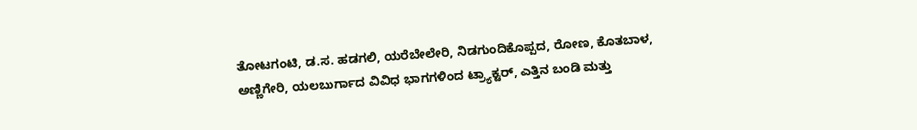ತೋಟಗಂಟಿ, ಡ.ಸ. ಹಡಗಲಿ, ಯರೆಬೇಲೇರಿ, ನಿಡಗುಂದಿಕೊಪ್ಪದ, ರೋಣ, ಕೊತಬಾಳ, ಅಣ್ಣಿಗೇರಿ, ಯಲಬುರ್ಗಾದ ವಿವಿಧ ಭಾಗಗಳಿಂದ ಟ್ರ್ಯಾಕ್ಟರ್, ಎತ್ತಿನ ಬಂಡಿ ಮತ್ತು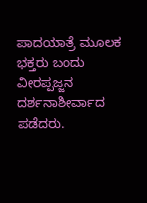ಪಾದಯಾತ್ರೆ ಮೂಲಕ ಭಕ್ತರು ಬಂದು ವೀರಪ್ಪಜ್ಜನ ದರ್ಶನಾಶೀರ್ವಾದ ಪಡೆದರು.